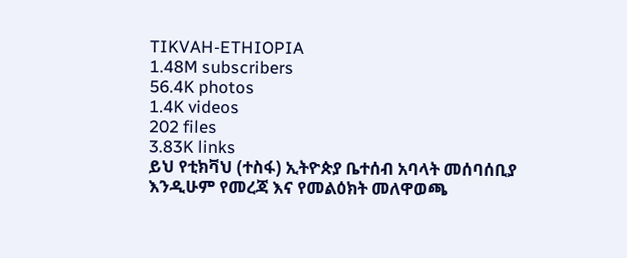TIKVAH-ETHIOPIA
1.48M subscribers
56.4K photos
1.4K videos
202 files
3.83K links
ይህ የቲክቫህ (ተስፋ) ኢትዮጵያ ቤተሰብ አባላት መሰባሰቢያ እንዲሁም የመረጃ እና የመልዕክት መለዋወጫ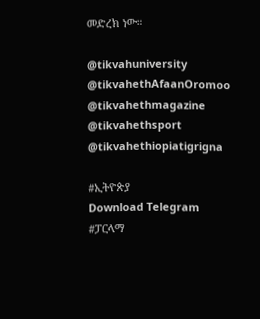መድረክ ነው።

@tikvahuniversity
@tikvahethAfaanOromoo
@tikvahethmagazine
@tikvahethsport
@tikvahethiopiatigrigna

#ኢትዮጵያ
Download Telegram
#ፓርላማ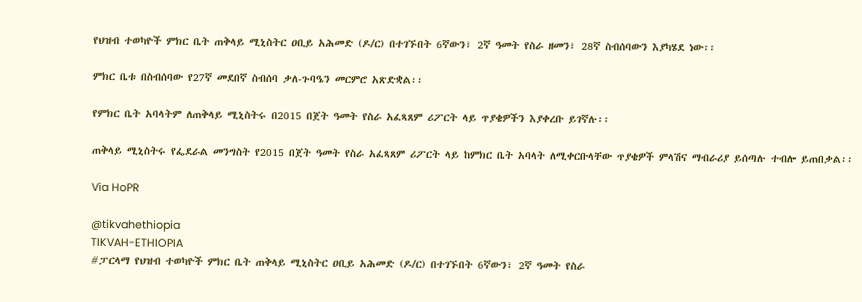የህዝብ ተወካዮች ምክር ቤት ጠቅላይ ሚኒስትር ዐቢይ አሕመድ (ዶ/ር) በተገኙበት 6ኛውን፣ 2ኛ ዓመት የስራ ዘመን፣ 28ኛ ስብሰባውን እያካሄደ ነው፡፡

ምክር ቤቱ በስብሰባው የ27ኛ መደበኛ ስብሰባ ቃለ-ጉባዔን መርምሮ አጽድቋል፡፡

የምክር ቤት አባላትም ለጠቅላይ ሚኒስትሩ በ2015 በጀት ዓመት የስራ አፈጻጸም ሪፖርት ላይ ጥያቄዎችን እያቀረቡ ይገኛሉ፡፡

ጠቅላይ ሚኒስትሩ የፌደራል መንግስት የ2015 በጀት ዓመት የስራ አፈጻጸም ሪፖርት ላይ ከምክር ቤት አባላት ለሚቀርቡላቸው ጥያቄዎች ምላሽና ማብራሪያ ይሰጣሉ ተብሎ ይጠበቃል፡፡

Via HoPR

@tikvahethiopia
TIKVAH-ETHIOPIA
#ፓርላማ የህዝብ ተወካዮች ምክር ቤት ጠቅላይ ሚኒስትር ዐቢይ አሕመድ (ዶ/ር) በተገኙበት 6ኛውን፣ 2ኛ ዓመት የስራ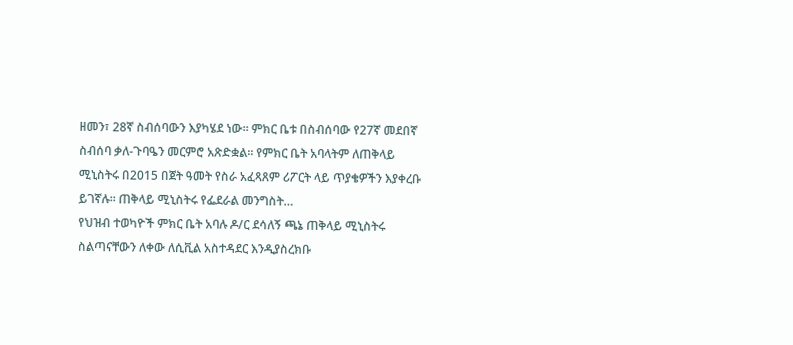ዘመን፣ 28ኛ ስብሰባውን እያካሄደ ነው፡፡ ምክር ቤቱ በስብሰባው የ27ኛ መደበኛ ስብሰባ ቃለ-ጉባዔን መርምሮ አጽድቋል፡፡ የምክር ቤት አባላትም ለጠቅላይ ሚኒስትሩ በ2015 በጀት ዓመት የስራ አፈጻጸም ሪፖርት ላይ ጥያቄዎችን እያቀረቡ ይገኛሉ፡፡ ጠቅላይ ሚኒስትሩ የፌደራል መንግስት…
የህዝብ ተወካዮች ምክር ቤት አባሉ ዶ/ር ደሳለኝ ጫኔ ጠቅላይ ሚኒስትሩ ስልጣናቸውን ለቀው ለሲቪል አስተዳደር እንዲያስረክቡ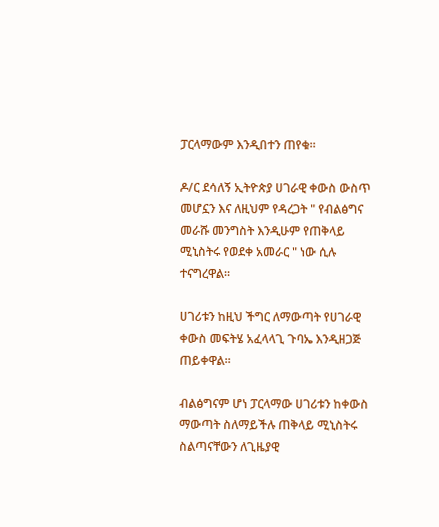ፓርላማውም እንዲበተን ጠየቁ።

ዶ/ር ደሳለኝ ኢትዮጵያ ሀገራዊ ቀውስ ውስጥ መሆኗን እና ለዚህም የዳረጋት " የብልፅግና መራሹ መንግስት እንዲሁም የጠቅላይ ሚኒስትሩ የወደቀ አመራር " ነው ሲሉ ተናግረዋል።

ሀገሪቱን ከዚህ ችግር ለማውጣት የሀገራዊ ቀውስ መፍትሄ አፈላላጊ ጉባኤ እንዲዘጋጅ ጠይቀዋል።

ብልፅግናም ሆነ ፓርላማው ሀገሪቱን ከቀውስ ማውጣት ስለማይችሉ ጠቅላይ ሚኒስትሩ ስልጣናቸውን ለጊዜያዊ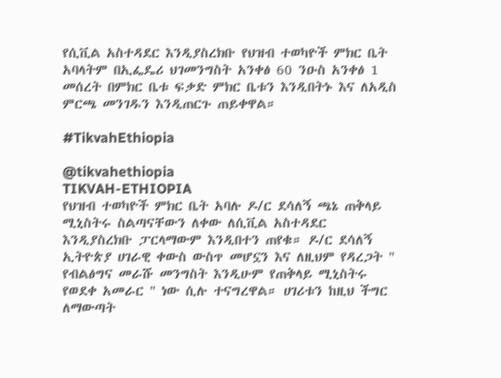የሲቪል አስተዳደር እንዲያስረክቡ የህዝብ ተወካዮች ምክር ቤት አባላትም በኢፌዴሪ ህገመንግስት አንቀፅ 60 ንዑስ አንቀፅ 1 መሰረት በምክር ቤቱ ፍቃድ ምክር ቤቱን እንዲበትኑ እና ለአዲስ ምርጫ መንገዱን እንዲጠርጉ ጠይቀዋል።

#TikvahEthiopia

@tikvahethiopia
TIKVAH-ETHIOPIA
የህዝብ ተወካዮች ምክር ቤት አባሉ ዶ/ር ደሳለኝ ጫኔ ጠቅላይ ሚኒስትሩ ስልጣናቸውን ለቀው ለሲቪል አስተዳደር እንዲያስረክቡ ፓርላማውም እንዲበተን ጠየቁ። ዶ/ር ደሳለኝ ኢትዮጵያ ሀገራዊ ቀውስ ውስጥ መሆኗን እና ለዚህም የዳረጋት " የብልፅግና መራሹ መንግስት እንዲሁም የጠቅላይ ሚኒስትሩ የወደቀ አመራር " ነው ሲሉ ተናግረዋል። ሀገሪቱን ከዚህ ችግር ለማውጣት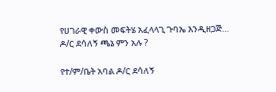የሀገራዊ ቀውስ መፍትሄ አፈላላጊ ጉባኤ እንዲዘጋጅ…
ዶ/ር ደሳለኝ ጫኔ ምን አሉ ?

የተ/ም/ቤት አባል ዶ/ር ደሳለኝ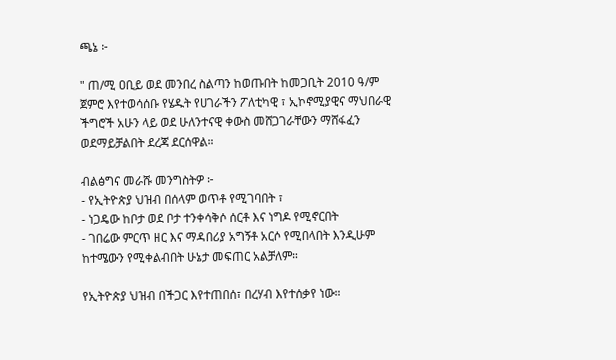ጫኔ ፦

" ጠ/ሚ ዐቢይ ወደ መንበረ ስልጣን ከወጡበት ከመጋቢት 2010 ዓ/ም ጀምሮ እየተወሳሰቡ የሄዱት የሀገራችን ፖለቲካዊ ፣ ኢኮኖሚያዊና ማህበራዊ ችግሮች አሁን ላይ ወደ ሁለንተናዊ ቀውስ መሸጋገራቸውን ማሸፋፈን ወደማይቻልበት ደረጃ ደርሰዋል።

ብልፅግና መራሹ መንግስትዎ ፦
- የኢትዮጵያ ህዝብ በሰላም ወጥቶ የሚገባበት ፣
- ነጋዴው ከቦታ ወደ ቦታ ተንቀሳቅሶ ሰርቶ እና ነግዶ የሚኖርበት
- ገበሬው ምርጥ ዘር እና ማዳበሪያ አግኝቶ አርሶ የሚበላበት እንዲሁም ከተሜውን የሚቀልብበት ሁኔታ መፍጠር አልቻለም።

የኢትዮጵያ ህዝብ በችጋር እየተጠበሰ፣ በረሃብ እየተሰቃየ ነው።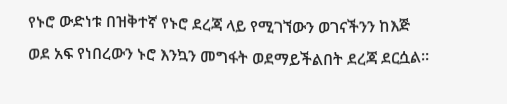የኑሮ ውድነቱ በዝቅተኛ የኑሮ ደረጃ ላይ የሚገኘውን ወገናችንን ከእጅ ወደ አፍ የነበረውን ኑሮ እንኳን መግፋት ወደማይችልበት ደረጃ ደርሷል።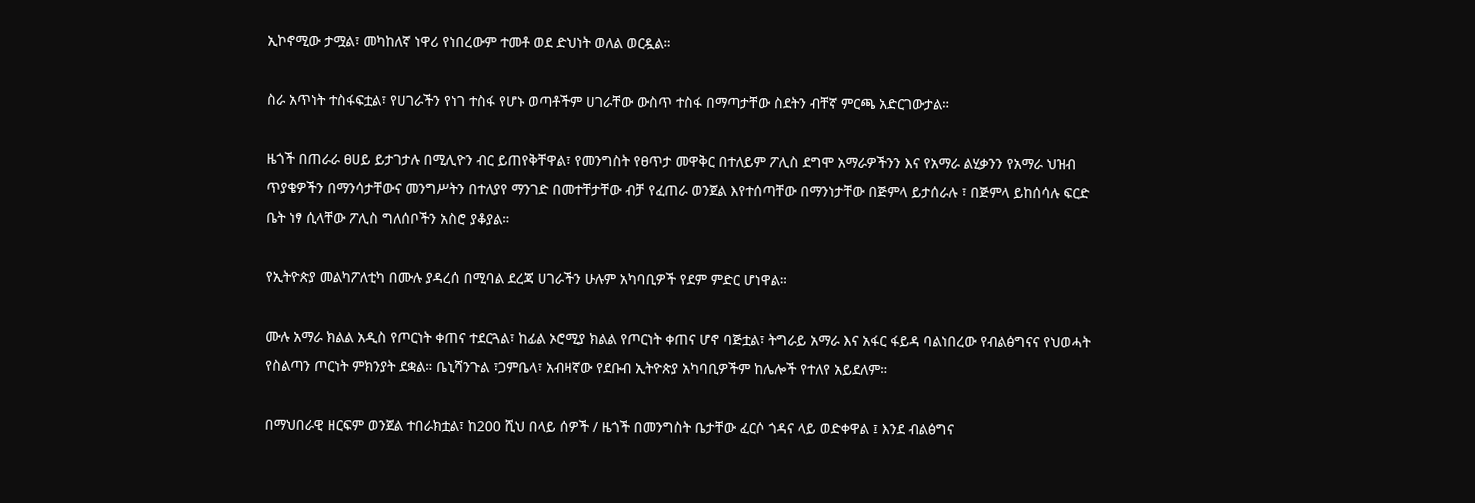ኢኮኖሚው ታሟል፣ መካከለኛ ነዋሪ የነበረውም ተመቶ ወደ ድህነት ወለል ወርዷል።

ስራ አጥነት ተስፋፍቷል፣ የሀገራችን የነገ ተስፋ የሆኑ ወጣቶችም ሀገራቸው ውስጥ ተስፋ በማጣታቸው ስደትን ብቸኛ ምርጫ አድርገውታል።

ዜጎች በጠራራ ፀሀይ ይታገታሉ በሚሊዮን ብር ይጠየቅቸዋል፣ የመንግስት የፀጥታ መዋቅር በተለይም ፖሊስ ደግሞ አማራዎችንን እና የአማራ ልሂቃንን የአማራ ህዝብ ጥያቄዎችን በማንሳታቸውና መንግሥትን በተለያየ ማንገድ በመተቸታቸው ብቻ የፈጠራ ወንጀል እየተሰጣቸው በማንነታቸው በጅምላ ይታሰራሉ ፣ በጅምላ ይከሰሳሉ ፍርድ ቤት ነፃ ሲላቸው ፖሊስ ግለሰቦችን አስሮ ያቆያል።

የኢትዮጵያ መልካፖለቲካ በሙሉ ያዳረሰ በሚባል ደረጃ ሀገራችን ሁሉም አካባቢዎች የደም ምድር ሆነዋል።

ሙሉ አማራ ክልል አዲስ የጦርነት ቀጠና ተደርጓል፣ ከፊል ኦሮሚያ ክልል የጦርነት ቀጠና ሆኖ ባጅቷል፣ ትግራይ አማራ እና አፋር ፋይዳ ባልነበረው የብልፅግናና የህወሓት የስልጣን ጦርነት ምክንያት ደቋል። ቤኒሻንጉል ፣ጋምቤላ፣ አብዛኛው የደቡብ ኢትዮጵያ አካባቢዎችም ከሌሎች የተለየ አይደለም።

በማህበራዊ ዘርፍም ወንጀል ተበራክቷል፣ ከ200 ሺህ በላይ ሰዎች / ዜጎች በመንግስት ቤታቸው ፈርሶ ጎዳና ላይ ወድቀዋል ፤ እንደ ብልፅግና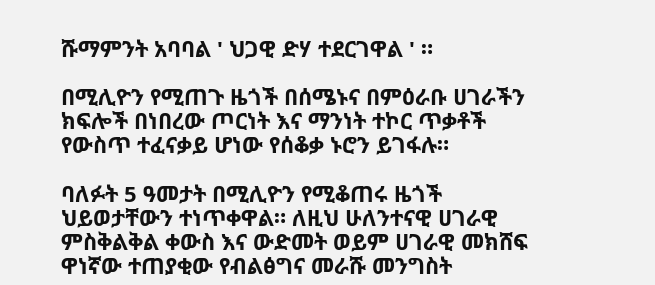ሹማምንት አባባል ' ህጋዊ ድሃ ተደርገዋል ' ።

በሚሊዮን የሚጠጉ ዜጎች በሰሜኑና በምዕራቡ ሀገራችን ክፍሎች በነበረው ጦርነት እና ማንነት ተኮር ጥቃቶች የውስጥ ተፈናቃይ ሆነው የሰቆቃ ኑሮን ይገፋሉ።

ባለፉት 5 ዓመታት በሚሊዮን የሚቆጠሩ ዜጎች ህይወታቸውን ተነጥቀዋል። ለዚህ ሁለንተናዊ ሀገራዊ ምስቅልቅል ቀውስ እና ውድመት ወይም ሀገራዊ መክሸፍ ዋነኛው ተጠያቂው የብልፅግና መራሹ መንግስት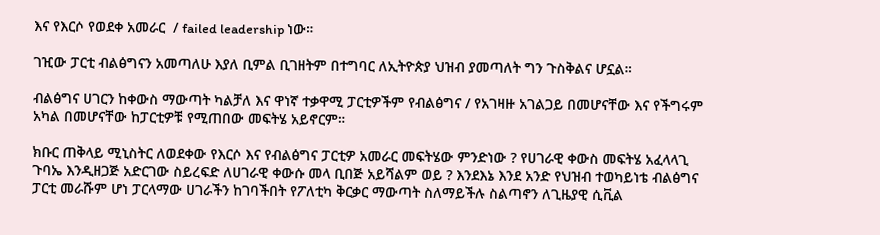እና የእርሶ የወደቀ አመራር  / failed leadership ነው።

ገዢው ፓርቲ ብልፅግናን አመጣለሁ እያለ ቢምል ቢገዘትም በተግባር ለኢትዮጵያ ህዝብ ያመጣለት ግን ጉስቅልና ሆኗል።

ብልፅግና ሀገርን ከቀውስ ማውጣት ካልቻለ እና ዋነኛ ተቃዋሚ ፓርቲዎችም የብልፅግና / የአገዛዙ አገልጋይ በመሆናቸው እና የችግሩም አካል በመሆናቸው ከፓርቲዎቹ የሚጠበው መፍትሄ አይኖርም።

ክቡር ጠቅላይ ሚኒስትር ለወደቀው የእርሶ እና የብልፅግና ፓርቲዎ አመራር መፍትሄው ምንድነው ? የሀገራዊ ቀውስ መፍትሄ አፈላላጊ ጉባኤ እንዲዘጋጅ አድርገው ስይረፍድ ለሀገራዊ ቀውሱ መላ ቢበጅ አይሻልም ወይ ? እንደእኔ እንደ አንድ የህዝብ ተወካይነቴ ብልፅግና ፓርቲ መራሹም ሆነ ፓርላማው ሀገራችን ከገባችበት የፖለቲካ ቅርቃር ማውጣት ስለማይችሉ ስልጣኖን ለጊዜያዊ ሲቪል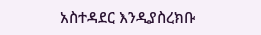አስተዳደር እንዲያስረክቡ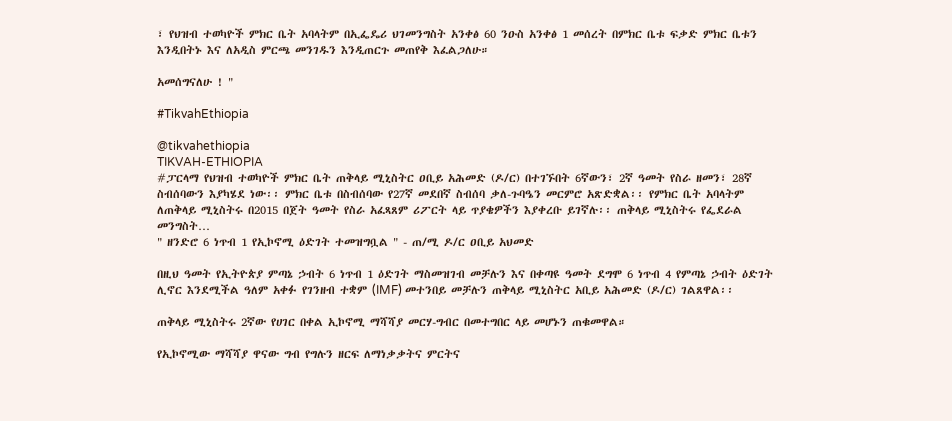፣ የህዝብ ተወካዮች ምክር ቤት አባላትም በኢፌዴሪ ህገመንግስት አንቀፅ 60 ንዑስ አንቀፅ 1 መሰረት በምክር ቤቱ ፍቃድ ምክር ቤቱን እንዲበትኑ እና ለአዲስ ምርጫ መንገዱን እንዲጠርጉ መጠየቅ እፈልጋለሁ።

አመሰግናለሁ ! "

#TikvahEthiopia

@tikvahethiopia
TIKVAH-ETHIOPIA
#ፓርላማ የህዝብ ተወካዮች ምክር ቤት ጠቅላይ ሚኒስትር ዐቢይ አሕመድ (ዶ/ር) በተገኙበት 6ኛውን፣ 2ኛ ዓመት የስራ ዘመን፣ 28ኛ ስብሰባውን እያካሄደ ነው፡፡ ምክር ቤቱ በስብሰባው የ27ኛ መደበኛ ስብሰባ ቃለ-ጉባዔን መርምሮ አጽድቋል፡፡ የምክር ቤት አባላትም ለጠቅላይ ሚኒስትሩ በ2015 በጀት ዓመት የስራ አፈጻጸም ሪፖርት ላይ ጥያቄዎችን እያቀረቡ ይገኛሉ፡፡ ጠቅላይ ሚኒስትሩ የፌደራል መንግስት…
" ዘንድሮ 6 ነጥብ 1 የኢኮኖሚ ዕድገት ተመዝግቧል " - ጠ/ሚ ዶ/ር ዐቢይ አህመድ

በዚህ ዓመት የኢትዮጵያ ምጣኔ ኃብት 6 ነጥብ 1 ዕድገት ማስመዝገብ መቻሉን እና በቀጣዩ ዓመት ደግሞ 6 ነጥብ 4 የምጣኔ ኃብት ዕድገት ሊኖር እንደሚችል ዓለም አቀፉ የገንዘብ ተቋም (IMF) መተንበይ መቻሉን ጠቅላይ ሚኒስትር አቢይ አሕመድ (ዶ/ር) ገልጸዋል፡፡

ጠቅላይ ሚኒስትሩ 2ኛው የሀገር በቀል ኢኮኖሚ ማሻሻያ መርሃ-ግብር በመተግበር ላይ መሆኑን ጠቁመዋል።

የኢኮኖሚው ማሻሻያ ዋናው ግብ የግሉን ዘርፍ ለማነቃቃትና ምርትና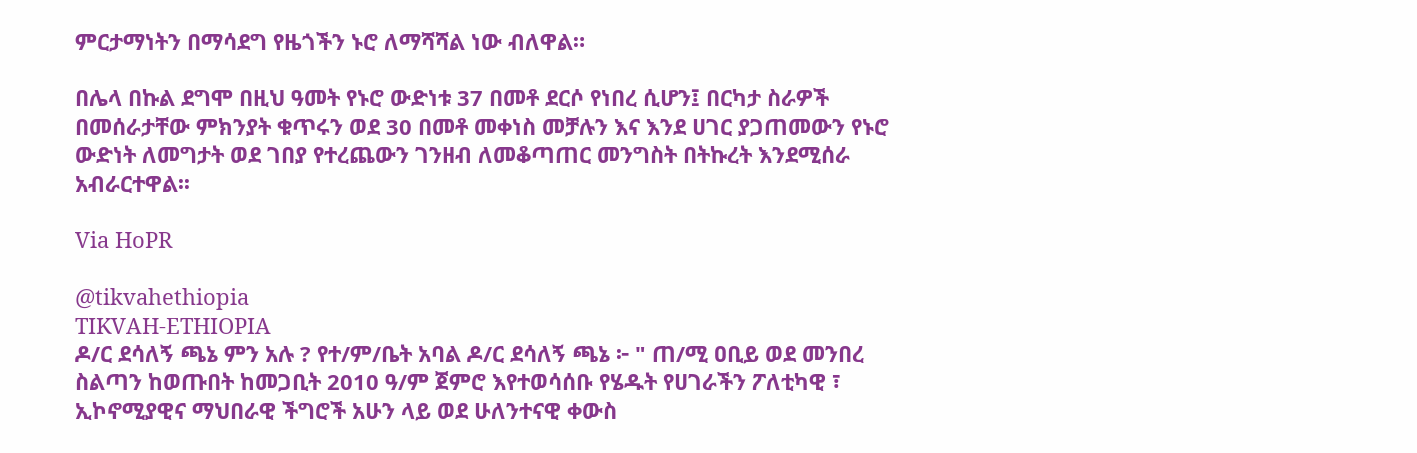ምርታማነትን በማሳደግ የዜጎችን ኑሮ ለማሻሻል ነው ብለዋል።

በሌላ በኩል ደግሞ በዚህ ዓመት የኑሮ ውድነቱ 37 በመቶ ደርሶ የነበረ ሲሆን፤ በርካታ ስራዎች በመሰራታቸው ምክንያት ቁጥሩን ወደ 30 በመቶ መቀነስ መቻሉን እና እንደ ሀገር ያጋጠመውን የኑሮ ውድነት ለመግታት ወደ ገበያ የተረጨውን ገንዘብ ለመቆጣጠር መንግስት በትኩረት እንደሚሰራ አብራርተዋል፡፡

Via HoPR

@tikvahethiopia
TIKVAH-ETHIOPIA
ዶ/ር ደሳለኝ ጫኔ ምን አሉ ? የተ/ም/ቤት አባል ዶ/ር ደሳለኝ ጫኔ ፦ " ጠ/ሚ ዐቢይ ወደ መንበረ ስልጣን ከወጡበት ከመጋቢት 2010 ዓ/ም ጀምሮ እየተወሳሰቡ የሄዱት የሀገራችን ፖለቲካዊ ፣ ኢኮኖሚያዊና ማህበራዊ ችግሮች አሁን ላይ ወደ ሁለንተናዊ ቀውስ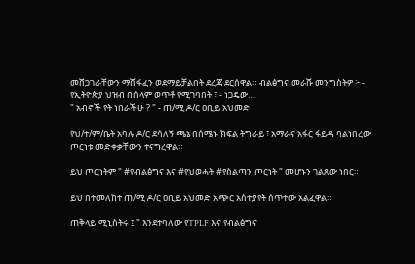መሸጋገራቸውን ማሸፋፈን ወደማይቻልበት ደረጃ ደርሰዋል። ብልፅግና መራሹ መንግስትዎ ፦ - የኢትዮጵያ ህዝብ በሰላም ወጥቶ የሚገባበት ፣ - ነጋዴው…
" አብኖች የት ነበራችሁ ? " - ጠ/ሚ ዶ/ር ዐቢይ አህመድ

የህ/ተ/ም/ቤት አባሉ ዶ/ር ደሳለኝ ጫኔ በሰሜኑ ክፍል ትግራይ ፣ አማራና አፋር ፋይዳ ባልነበረው ጦርነቱ መድቀቃቸውን ተናግረዋል።

ይህ ጦርነትም " #የብልፅግና እና #የህወሓት #የስልጣን ጦርነት " መሆኑን ገልጸው ነበር።

ይህ በተመለከተ ጠ/ሚ ዶ/ር ዐቢይ አህመድ አጭር አስተያየት ሰጥተው አልፈዋል።

ጠቅላይ ሚኒስትሩ ፤ " እንደተባለው የTPLF እና የብልፅግና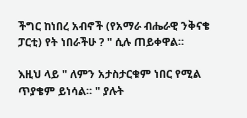ችግር ከነበረ አብኖች (የአማራ ብሔራዊ ንቅናቄ ፓርቲ) የት ነበራችሁ ? " ሲሉ ጠይቀዋል።

እዚህ ላይ " ለምን አታስታርቁም ነበር የሚል ጥያቄም ይነሳል። " ያሉት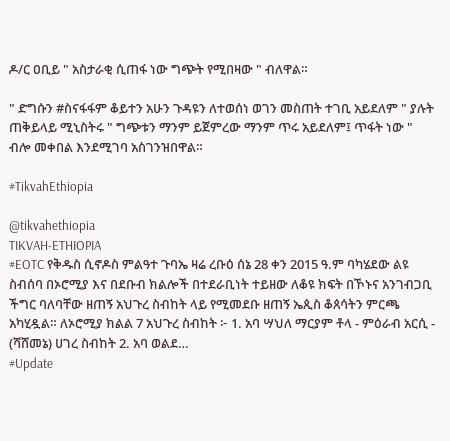ዶ/ር ዐቢይ " አስታራቂ ሲጠፋ ነው ግጭት የሚበዛው " ብለዋል።

" ድግሱን #ስናፋፋም ቆይተን አሁን ጉዳዩን ለተወሰነ ወገን መስጠት ተገቢ አይደለም " ያሉት ጠቅይላይ ሚኒስትሩ " ግጭቱን ማንም ይጀምረው ማንም ጥሩ አይደለም፤ ጥፋት ነው " ብሎ መቀበል እንደሚገባ አስገንዝበዋል።

#TikvahEthiopia

@tikvahethiopia
TIKVAH-ETHIOPIA
#EOTC የቅዱስ ሲኖዶስ ምልዓተ ጉባኤ ዛሬ ረቡዕ ሰኔ 28 ቀን 2015 ዓ.ም ባካሄደው ልዩ ስብሰባ በኦሮሚያ እና በደቡብ ክልሎች በተደራቢነት ተይዘው ለቆዩ ክፍት በኾኑና አንገብጋቢ ችግር ባለባቸው ዘጠኝ አህጉረ ስብከት ላይ የሚመደቡ ዘጠኝ ኤጲስ ቆጰሳትን ምርጫ አካሂዷል። ለኦሮሚያ ክልል 7 አህጉረ ስብከት ፦ 1. አባ ሣህለ ማርያም ቶላ - ምዕራብ አርሲ - (ሻሸመኔ) ሀገረ ስብከት 2. አባ ወልደ…
#Update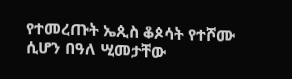የተመረጡት ኤጲስ ቆጶሳት የተሾሙ ሲሆን በዓለ ሢመታቸው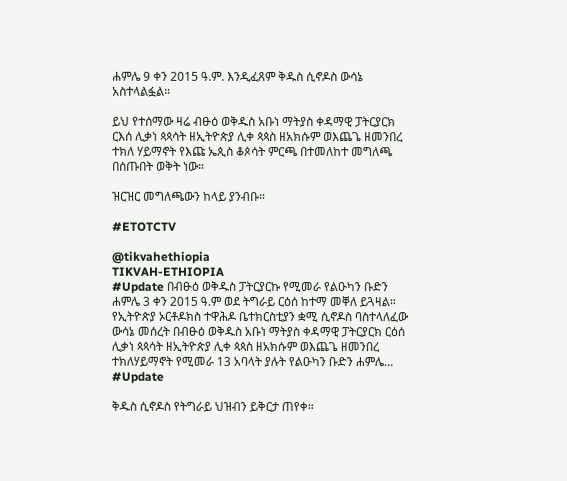ሐምሌ 9 ቀን 2015 ዓ.ም. እንዲፈጸም ቅዱስ ሲኖዶስ ውሳኔ አስተላልፏል።

ይህ የተሰማው ዛሬ ብፁዕ ወቅዱስ አቡነ ማትያስ ቀዳማዊ ፓትርያርክ ርእሰ ሊቃነ ጳጳሳት ዘኢትዮጵያ ሊቀ ጳጳስ ዘአክሱም ወእጨጌ ዘመንበረ ተክለ ሃይማኖት የእጩ ኤጲስ ቆጶሳት ምርጫ በተመለከተ መግለጫ በሰጡበት ወቅት ነው።

ዝርዝር መግለጫውን ከላይ ያንብቡ።

#ETOTCTV

@tikvahethiopia
TIKVAH-ETHIOPIA
#Update በብፁዕ ወቅዱስ ፓትርያርኩ የሚመራ የልዑካን ቡድን ሐምሌ 3 ቀን 2015 ዓ.ም ወደ ትግራይ ርዕሰ ከተማ መቐለ ይጓዛል። የኢትዮጵያ ኦርቶዶክስ ተዋሕዶ ቤተክርስቲያን ቋሚ ሲኖዶስ ባስተላለፈው ውሳኔ መሰረት በብፁዕ ወቅዱስ አቡነ ማትያስ ቀዳማዊ ፓትርያርክ ርዕሰ ሊቃነ ጳጳሳት ዘኢትዮጵያ ሊቀ ጳጳስ ዘአክሱም ወእጨጌ ዘመንበረ ተክለሃይማኖት የሚመራ 13 አባላት ያሉት የልዑካን ቡድን ሐምሌ…
#Update

ቅዱስ ሲኖዶስ የትግራይ ህዝብን ይቅርታ ጠየቀ።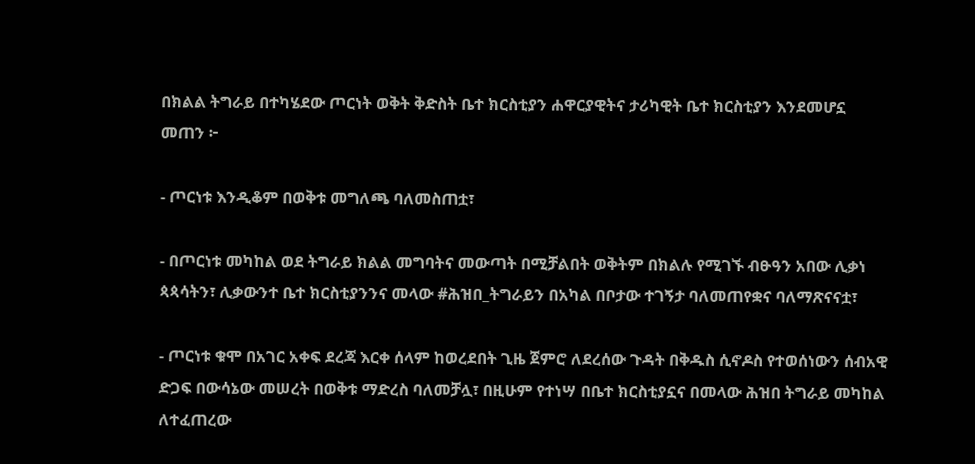በክልል ትግራይ በተካሄደው ጦርነት ወቅት ቅድስት ቤተ ክርስቲያን ሐዋርያዊትና ታሪካዊት ቤተ ክርስቲያን እንደመሆኗ መጠን ፦

- ጦርነቱ እንዲቆም በወቅቱ መግለጫ ባለመስጠቷ፣

- በጦርነቱ መካከል ወደ ትግራይ ክልል መግባትና መውጣት በሚቻልበት ወቅትም በክልሉ የሚገኙ ብፁዓን አበው ሊቃነ ጳጳሳትን፣ ሊቃውንተ ቤተ ክርስቲያንንና መላው #ሕዝበ_ትግራይን በአካል በቦታው ተገኝታ ባለመጠየቋና ባለማጽናናቷ፣

- ጦርነቱ ቁሞ በአገር አቀፍ ደረጃ እርቀ ሰላም ከወረደበት ጊዜ ጀምሮ ለደረሰው ጉዳት በቅዱስ ሲኖዶስ የተወሰነውን ሰብአዊ ድጋፍ በውሳኔው መሠረት በወቅቱ ማድረስ ባለመቻሏ፣ በዚሁም የተነሣ በቤተ ክርስቲያኗና በመላው ሕዝበ ትግራይ መካከል ለተፈጠረው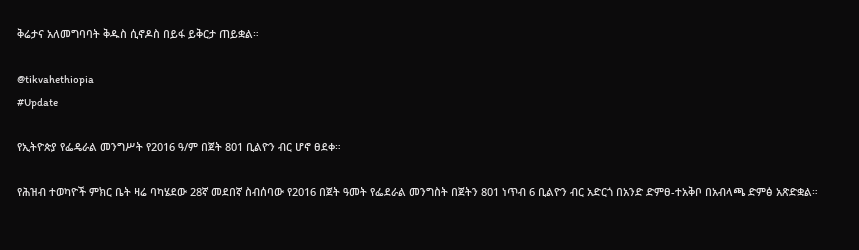ቅሬታና አለመግባባት ቅዱስ ሲኖዶስ በይፋ ይቅርታ ጠይቋል።

@tikvahethiopia
#Update

የኢትዮጵያ የፌዴራል መንግሥት የ2016 ዓ/ም በጀት 801 ቢልዮን ብር ሆኖ ፀደቀ።

የሕዝብ ተወካዮች ምክር ቤት ዛሬ ባካሄደው 28ኛ መደበኛ ስብሰባው የ2016 በጀት ዓመት የፌደራል መንግስት በጀትን 801 ነጥብ 6 ቢልዮን ብር አድርጎ በአንድ ድምፀ-ተአቅቦ በአብላጫ ድምፅ አጽድቋል።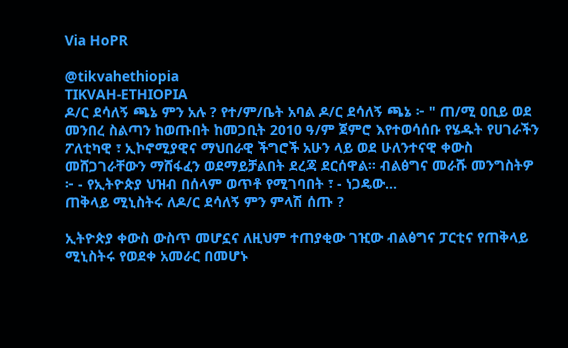Via HoPR

@tikvahethiopia
TIKVAH-ETHIOPIA
ዶ/ር ደሳለኝ ጫኔ ምን አሉ ? የተ/ም/ቤት አባል ዶ/ር ደሳለኝ ጫኔ ፦ " ጠ/ሚ ዐቢይ ወደ መንበረ ስልጣን ከወጡበት ከመጋቢት 2010 ዓ/ም ጀምሮ እየተወሳሰቡ የሄዱት የሀገራችን ፖለቲካዊ ፣ ኢኮኖሚያዊና ማህበራዊ ችግሮች አሁን ላይ ወደ ሁለንተናዊ ቀውስ መሸጋገራቸውን ማሸፋፈን ወደማይቻልበት ደረጃ ደርሰዋል። ብልፅግና መራሹ መንግስትዎ ፦ - የኢትዮጵያ ህዝብ በሰላም ወጥቶ የሚገባበት ፣ - ነጋዴው…
ጠቅላይ ሚኒስትሩ ለዶ/ር ደሳለኝ ምን ምላሽ ሰጡ ?

ኢትዮጵያ ቀውስ ውስጥ መሆኗና ለዚህም ተጠያቂው ገዢው ብልፅግና ፓርቲና የጠቅላይ ሚኒስትሩ የወደቀ አመራር በመሆኑ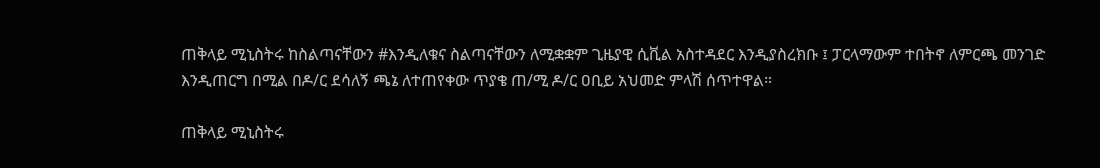ጠቅላይ ሚኒስትሩ ከስልጣናቸውን #እንዲለቁና ስልጣናቸውን ለሚቋቋም ጊዜያዊ ሲቪል አስተዳደር እንዲያስረክቡ ፤ ፓርላማውም ተበትኖ ለምርጫ መንገድ እንዲጠርግ በሚል በዶ/ር ደሳለኝ ጫኔ ለተጠየቀው ጥያቄ ጠ/ሚ ዶ/ር ዐቢይ አህመድ ምላሽ ሰጥተዋል።

ጠቅላይ ሚኒስትሩ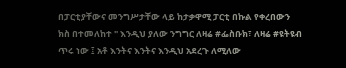በፓርቲያቸውና መንግሥታቸው ላይ ከታቃዋሚ ፓርቲ በኩል የቀረበውን ክስ በተመለከተ " እንዲህ ያለው ንግግር ለዛሬ #ፌስቡክ፣ ለዛሬ #ዩትዩብ ጥሩ ነው ፤ አቶ እንትና እንትና እንዲህ አደረጉ ለሚለው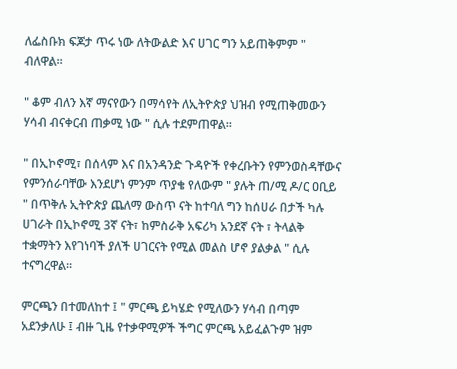ለፌስቡክ ፍጆታ ጥሩ ነው ለትውልድ እና ሀገር ግን አይጠቅምም " ብለዋል።

" ቆም ብለን እኛ ማናየውን በማሳየት ለኢትዮጵያ ህዝብ የሚጠቅመውን ሃሳብ ብናቀርብ ጠቃሚ ነው " ሲሉ ተደምጠዋል።

" በኢኮኖሚ፣ በሰላም እና በአንዳንድ ጉዳዮች የቀረቡትን የምንወስዳቸውና የምንሰራባቸው እንደሆነ ምንም ጥያቄ የለውም " ያሉት ጠ/ሚ ዶ/ር ዐቢይ " በጥቅሉ ኢትዮጵያ ጨለማ ውስጥ ናት ከተባለ ግን ከሰሀራ በታች ካሉ ሀገራት በኢኮኖሚ 3ኛ ናት፣ ከምስራቅ አፍሪካ አንደኛ ናት ፣ ትላልቅ ተቋማትን እየገነባች ያለች ሀገርናት የሚል መልስ ሆኖ ያልቃል " ሲሉ ተናግረዋል።

ምርጫን በተመለከተ ፤ " ምርጫ ይካሄድ የሚለውን ሃሳብ በጣም አደንቃለሁ ፤ ብዙ ጊዜ የተቃዋሚዎች ችግር ምርጫ አይፈልጉም ዝም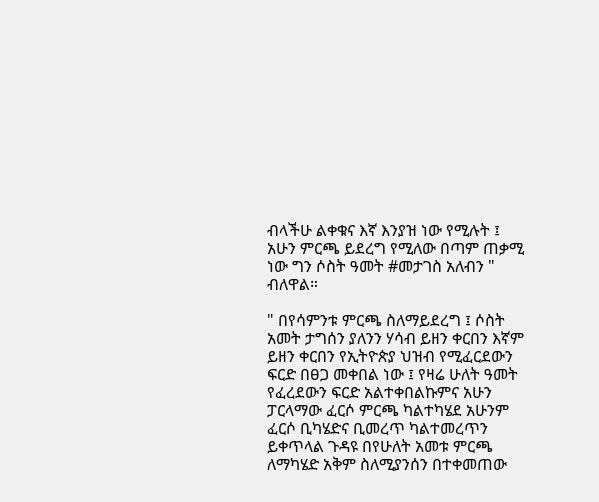ብላችሁ ልቀቁና እኛ እንያዝ ነው የሚሉት ፤ አሁን ምርጫ ይደረግ የሚለው በጣም ጠቃሚ ነው ግን ሶስት ዓመት #መታገስ አለብን " ብለዋል።

" በየሳምንቱ ምርጫ ስለማይደረግ ፤ ሶስት አመት ታግሰን ያለንን ሃሳብ ይዘን ቀርበን እኛም ይዘን ቀርበን የኢትዮጵያ ህዝብ የሚፈርደውን ፍርድ በፀጋ መቀበል ነው ፤ የዛሬ ሁለት ዓመት የፈረደውን ፍርድ አልተቀበልኩምና አሁን ፓርላማው ፈርሶ ምርጫ ካልተካሄደ አሁንም ፈርሶ ቢካሄድና ቢመረጥ ካልተመረጥን ይቀጥላል ጉዳዩ በየሁለት አመቱ ምርጫ ለማካሄድ አቅም ስለሚያንሰን በተቀመጠው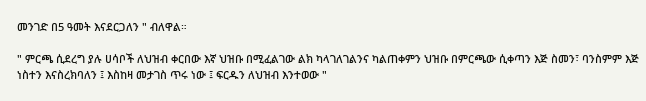መንገድ በ5 ዓመት እናደርጋለን " ብለዋል።

" ምርጫ ሲደረግ ያሉ ሀሳቦች ለህዝብ ቀርበው እኛ ህዝቡ በሚፈልገው ልክ ካላገለገልንና ካልጠቀምን ህዝቡ በምርጫው ሲቀጣን እጅ ስመን፣ ባንስምም እጅ ነስተን እናስረክባለን ፤ እስከዛ መታገስ ጥሩ ነው ፤ ፍርዱን ለህዝብ እንተወው "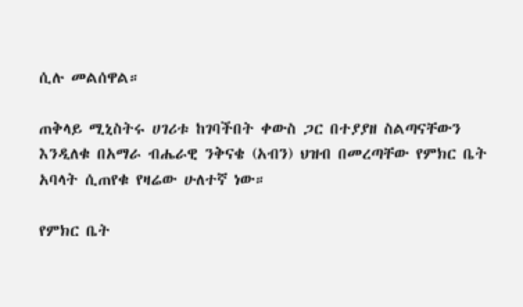ሲሉ መልሰዋል።

ጠቅላይ ሚኒስትሩ ሀገሪቱ ከገባችበት ቀውስ ጋር በተያያዘ ስልጣናቸውን እንዲለቁ በአማራ ብሔራዊ ንቅናቄ (አብን) ህዝብ በመረጣቸው የምክር ቤት አባላት ሲጠየቁ የዛሬው ሁለተኛ ነው።

የምክር ቤት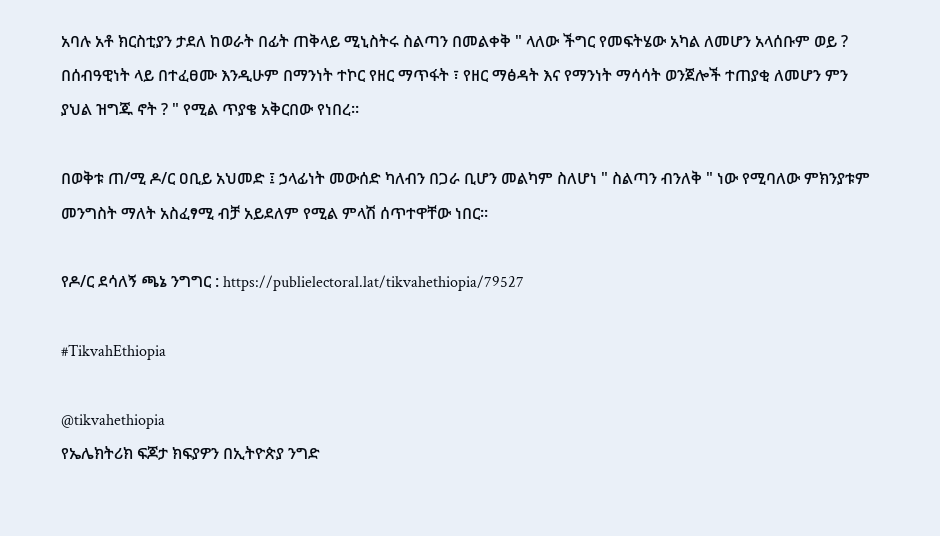አባሉ አቶ ክርስቲያን ታደለ ከወራት በፊት ጠቅላይ ሚኒስትሩ ስልጣን በመልቀቅ " ላለው ችግር የመፍትሄው አካል ለመሆን አላሰቡም ወይ ? በሰብዓዊነት ላይ በተፈፀሙ እንዲሁም በማንነት ተኮር የዘር ማጥፋት ፣ የዘር ማፅዳት እና የማንነት ማሳሳት ወንጀሎች ተጠያቂ ለመሆን ምን ያህል ዝግጁ ኖት ? " የሚል ጥያቄ አቅርበው የነበረ።

በወቅቱ ጠ/ሚ ዶ/ር ዐቢይ አህመድ ፤ ኃላፊነት መውሰድ ካለብን በጋራ ቢሆን መልካም ስለሆነ " ስልጣን ብንለቅ " ነው የሚባለው ምክንያቱም መንግስት ማለት አስፈፃሚ ብቻ አይደለም የሚል ምላሽ ሰጥተዋቸው ነበር።

የዶ/ር ደሳለኝ ጫኔ ንግግር : https://publielectoral.lat/tikvahethiopia/79527

#TikvahEthiopia

@tikvahethiopia
የኤሌክትሪክ ፍጆታ ክፍያዎን በኢትዮጵያ ንግድ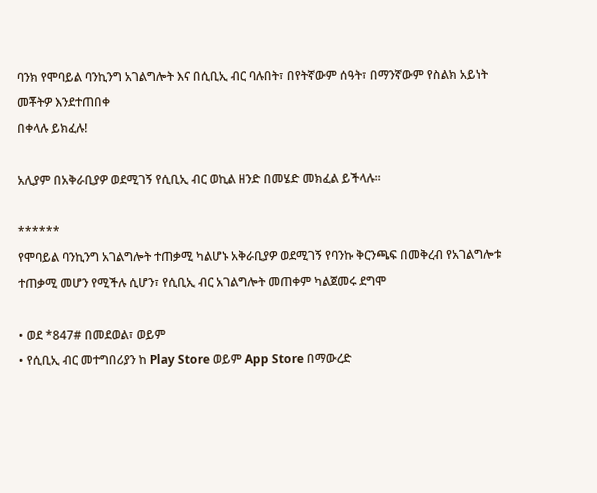ባንክ የሞባይል ባንኪንግ አገልግሎት እና በሲቢኢ ብር ባሉበት፣ በየትኛውም ሰዓት፣ በማንኛውም የስልክ አይነት መቾትዎ እንደተጠበቀ
በቀላሉ ይክፈሉ!

አሊያም በአቅራቢያዎ ወደሚገኝ የሲቢኢ ብር ወኪል ዘንድ በመሄድ መክፈል ይችላሉ፡፡

******
የሞባይል ባንኪንግ አገልግሎት ተጠቃሚ ካልሆኑ አቅራቢያዎ ወደሚገኝ የባንኩ ቅርንጫፍ በመቅረብ የአገልግሎቱ ተጠቃሚ መሆን የሚችሉ ሲሆን፣ የሲቢኢ ብር አገልግሎት መጠቀም ካልጀመሩ ደግሞ

• ወደ *847# በመደወል፣ ወይም
• የሲቢኢ ብር መተግበሪያን ከ Play Store ወይም App Store በማውረድ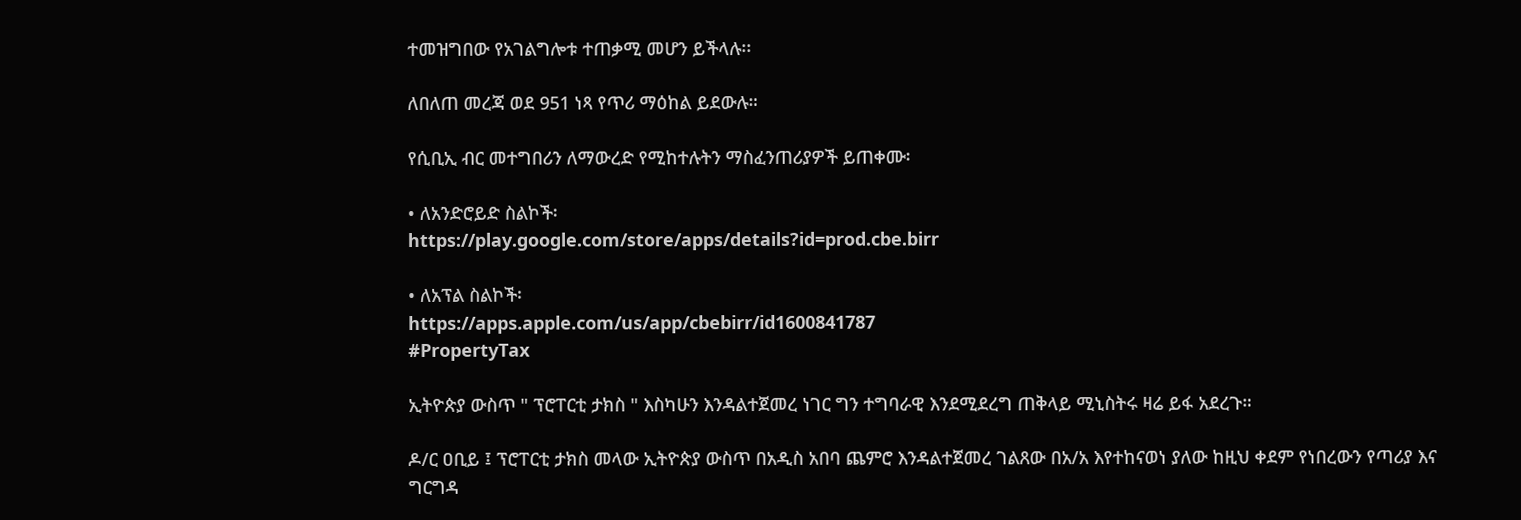ተመዝግበው የአገልግሎቱ ተጠቃሚ መሆን ይችላሉ፡፡

ለበለጠ መረጃ ወደ 951 ነጻ የጥሪ ማዕከል ይደውሉ።

የሲቢኢ ብር መተግበሪን ለማውረድ የሚከተሉትን ማስፈንጠሪያዎች ይጠቀሙ፡

• ለአንድሮይድ ስልኮች፡
https://play.google.com/store/apps/details?id=prod.cbe.birr

• ለአፕል ስልኮች፡
https://apps.apple.com/us/app/cbebirr/id1600841787
#PropertyTax

ኢትዮጵያ ውስጥ " ፕሮፐርቲ ታክስ " እስካሁን እንዳልተጀመረ ነገር ግን ተግባራዊ እንደሚደረግ ጠቅላይ ሚኒስትሩ ዛሬ ይፋ አደረጉ።

ዶ/ር ዐቢይ ፤ ፕሮፐርቲ ታክስ መላው ኢትዮጵያ ውስጥ በአዲስ አበባ ጨምሮ እንዳልተጀመረ ገልጸው በአ/አ እየተከናወነ ያለው ከዚህ ቀደም የነበረውን የጣሪያ እና ግርግዳ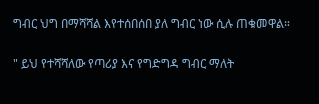ግብር ህግ በማሻሻል እየተሰበሰበ ያለ ግብር ነው ሲሉ ጠቁመዋል።

" ይህ የተሻሻለው የጣሪያ እና የግድግዳ ግብር ማለት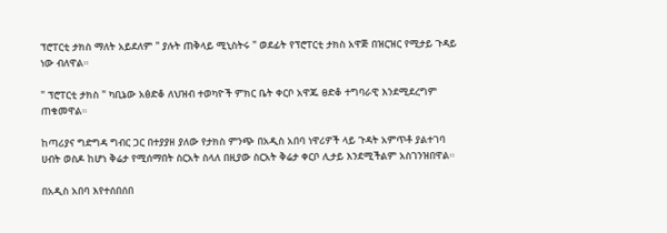ፕሮፐርቲ ታክስ ማለት አይደለም " ያሉት ጠቅላይ ሚኒስትሩ " ወደፊት የፕሮፐርቲ ታክስ አዋጅ በዝርዝር የሚታይ ጉዳይ ነው ብለዋል።

" ፕሮፐርቲ ታክስ " ካቢኔው አፅድቆ ለህዝብ ተወካዮች ምክር ቤት ቀርቦ አዋጁ ፀድቆ ተግባራዊ እንደሚደረግም ጠቁመዋል።

ከጣሪያና ግድግዳ ግብር ጋር በተያያዘ ያለው የታክስ ምንጭ በአዲስ አበባ ነዋሪዎች ላይ ጉዳት አምጥቶ ያልተገባ ሀብት ወስዶ ከሆነ ቅሬታ የሚሰማበት ስርአት ስላለ በዚያው ስርአት ቅሬታ ቀርቦ ሊታይ እንደሚችልም አስገንዝበዋል።

በአዲስ አበባ እየተሰበሰበ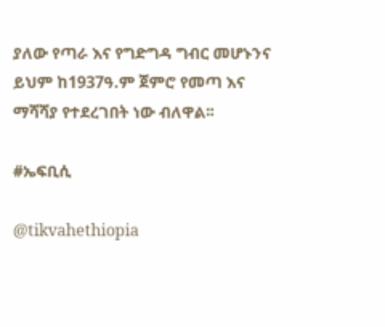ያለው የጣራ እና የግድግዳ ግብር መሆኑንና ይህም ከ1937ዓ.ም ጀምሮ የመጣ እና ማሻሻያ የተደረገበት ነው ብለዋል፡፡

#ኤፍቢሲ

@tikvahethiopia